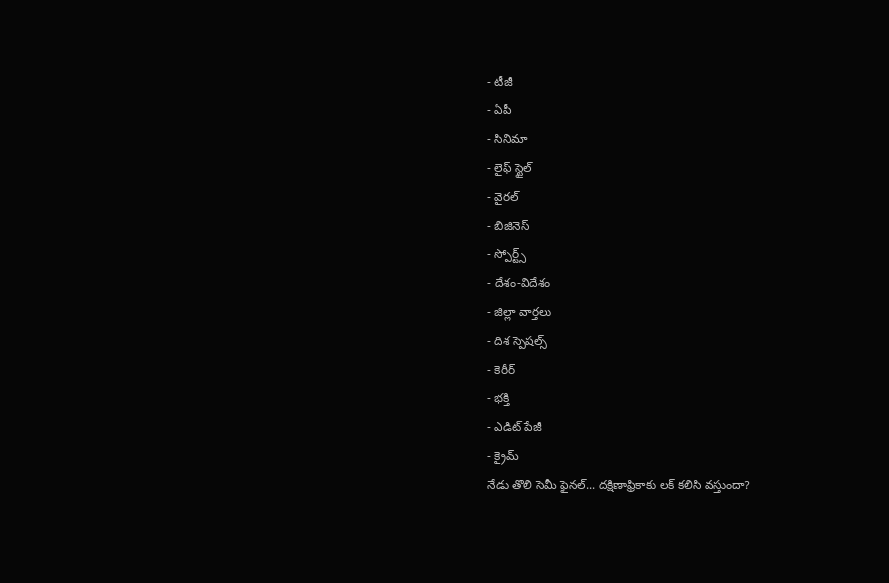- టీజీ
- ఏపీ
- సినిమా
- లైఫ్ స్టైల్
- వైరల్
- బిజినెస్
- స్పోర్ట్స్
- దేశం-విదేశం
- జిల్లా వార్తలు
- దిశ స్పెషల్స్
- కెరీర్
- భక్తి
- ఎడిట్ పేజీ
- క్రైమ్
నేడు తొలి సెమీ ఫైనల్... దక్షిణాఫ్రికాకు లక్ కలిసి వస్తుందా?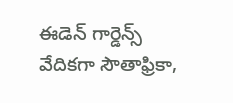ఈడెన్ గార్డెన్స్ వేదికగా సౌతాఫ్రికా,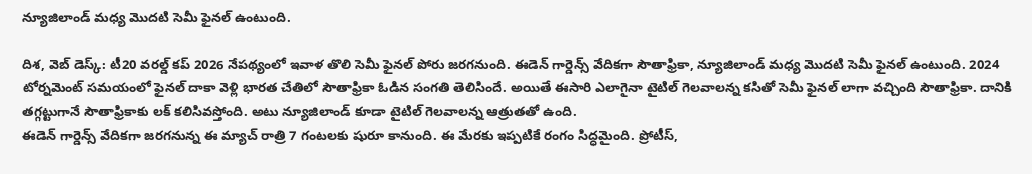న్యూజిలాండ్ మధ్య మొదటి సెమీ ఫైనల్ ఉంటుంది.

దిశ, వెబ్ డెస్క్: టీ20 వరల్డ్ కప్ 2026 నేపథ్యంలో ఇవాళ తొలి సెమీ ఫైనల్ పోరు జరగనుంది. ఈడెన్ గార్డెన్స్ వేదికగా సౌతాఫ్రికా, న్యూజిలాండ్ మధ్య మొదటి సెమీ ఫైనల్ ఉంటుంది. 2024 టోర్నమెంట్ సమయంలో ఫైనల్ దాకా వెళ్లి భారత చేతిలో సౌతాఫ్రికా ఓడిన సంగతి తెలిసిందే. అయితే ఈసారి ఎలాగైనా టైటిల్ గెలవాలన్న కసితో సెమీ ఫైనల్ లాగా వచ్చింది సౌతాఫ్రికా. దానికి తగ్గట్టుగానే సౌతాఫ్రికాకు లక్ కలిసివస్తోంది. అటు న్యూజిలాండ్ కూడా టైటిల్ గెలవాలన్న ఆత్రుతతో ఉంది.
ఈడెన్ గార్డెన్స్ వేదికగా జరగనున్న ఈ మ్యాచ్ రాత్రి 7 గంటలకు షురూ కానుంది. ఈ మేరకు ఇప్పటికే రంగం సిద్ధమైంది. ప్రోటీస్,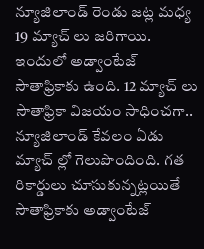న్యూజిలాండ్ రెండు జట్ల మధ్య 19 మ్యాచ్ లు జరిగాయి. ఇందులో అడ్వాంటేజ్ సౌతాఫ్రికాకు ఉంది. 12 మ్యాచ్ లు సౌతాఫ్రికా విజయం సాధించగా.. న్యూజిలాండ్ కేవలం ఏడు మ్యాచ్ ల్లో గెలుపొందింది. గత రికార్డులు చూసుకున్నట్లయితే సౌతాఫ్రికాకు అడ్వాంటేజ్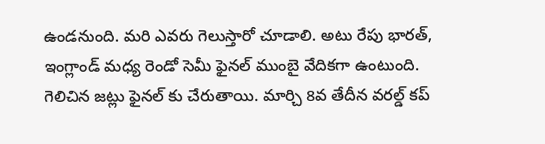ఉండనుంది. మరి ఎవరు గెలుస్తారో చూడాలి. అటు రేపు భారత్, ఇంగ్లాండ్ మధ్య రెండో సెమీ ఫైనల్ ముంబై వేదికగా ఉంటుంది. గెలిచిన జట్లు ఫైనల్ కు చేరుతాయి. మార్చి 8వ తేదీన వరల్డ్ కప్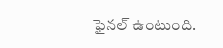ఫైనల్ ఉంటుంది.